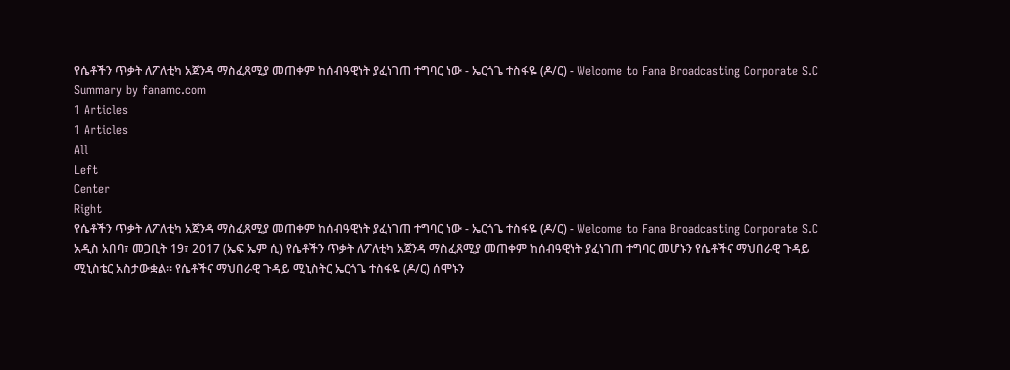የሴቶችን ጥቃት ለፖለቲካ አጀንዳ ማስፈጸሚያ መጠቀም ከሰብዓዊነት ያፈነገጠ ተግባር ነው - ኤርጎጌ ተስፋዬ (ዶ/ር) - Welcome to Fana Broadcasting Corporate S.C
Summary by fanamc.com
1 Articles
1 Articles
All
Left
Center
Right
የሴቶችን ጥቃት ለፖለቲካ አጀንዳ ማስፈጸሚያ መጠቀም ከሰብዓዊነት ያፈነገጠ ተግባር ነው - ኤርጎጌ ተስፋዬ (ዶ/ር) - Welcome to Fana Broadcasting Corporate S.C
አዲስ አበባ፣ መጋቢት 19፣ 2017 (ኤፍ ኤም ሲ) የሴቶችን ጥቃት ለፖለቲካ አጀንዳ ማስፈጸሚያ መጠቀም ከሰብዓዊነት ያፈነገጠ ተግባር መሆኑን የሴቶችና ማህበራዊ ጉዳይ ሚኒስቴር አስታውቋል፡፡ የሴቶችና ማህበራዊ ጉዳይ ሚኒስትር ኤርጎጌ ተስፋዬ (ዶ/ር) ሰሞኑን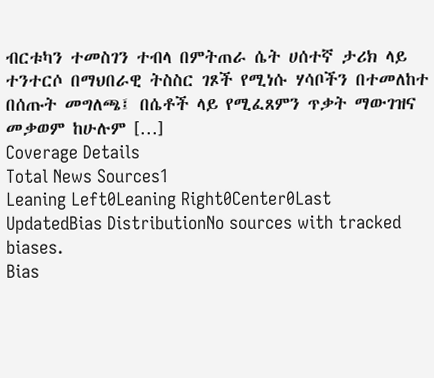ብርቱካን ተመስገን ተብላ በምትጠራ ሴት ሀሰተኛ ታሪክ ላይ ተንተርሶ በማህበራዊ ትስስር ገጾች የሚነሱ ሃሳቦችን በተመለከተ በሰጡት መግለጫ፤ በሴቶች ላይ የሚፈጸምን ጥቃት ማውገዝና መቃወም ከሁሉም […]
Coverage Details
Total News Sources1
Leaning Left0Leaning Right0Center0Last UpdatedBias DistributionNo sources with tracked biases.
Bias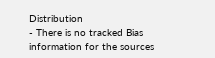Distribution
- There is no tracked Bias information for the sources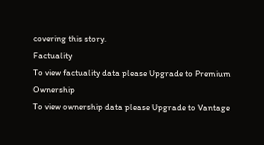covering this story.
Factuality
To view factuality data please Upgrade to Premium
Ownership
To view ownership data please Upgrade to Vantage